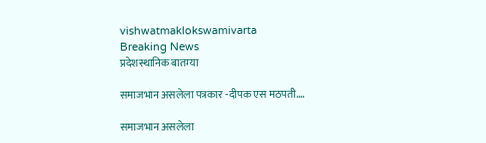vishwatmaklokswamivarta
Breaking News
प्रदेशस्थानिक बातम्या

समाजभान असलेला पत्रकार -दीपक एस मठपती….

समाजभान असलेला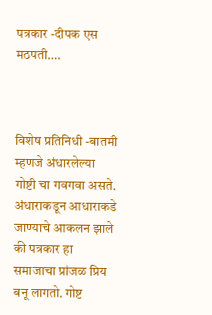पत्रकार -दीपक एस मठपती….



विशेष प्रतिनिधी -बातमी म्हणजे अंधारलेल्या गोष्टी चा गवगवा असते. अंधाराकडून आधाराकडे जाण्याचे आकलन झाले की पत्रकार हा समाजाचा प्रांजळ प्रिय बनू लागतो. गोष्ट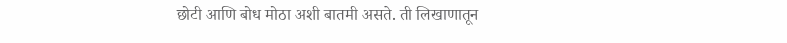छोटी आणि बोध मोठा अशी बातमी असते. ती लिखाणातून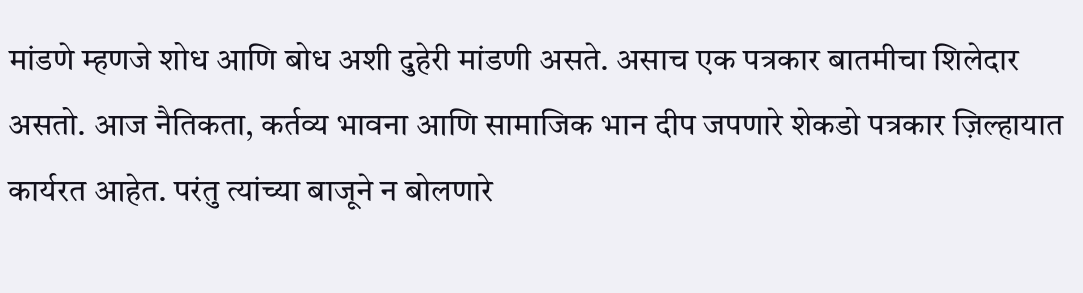मांडणे म्हणजे शोध आणि बोध अशी दुहेरी मांडणी असते. असाच एक पत्रकार बातमीचा शिलेदार असतो. आज नैतिकता, कर्तव्य भावना आणि सामाजिक भान दीप जपणारे शेकडो पत्रकार ज़िल्हायात कार्यरत आहेत. परंतु त्यांच्या बाजूने न बोलणारे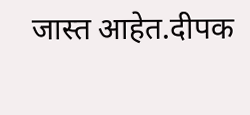जास्त आहेत.दीपक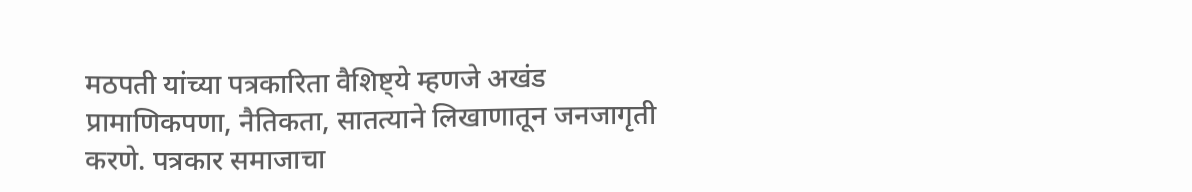मठपती यांच्या पत्रकारिता वैशिष्ट्ये म्हणजे अखंड प्रामाणिकपणा, नैतिकता, सातत्याने लिखाणातून जनजागृती करणे. पत्रकार समाजाचा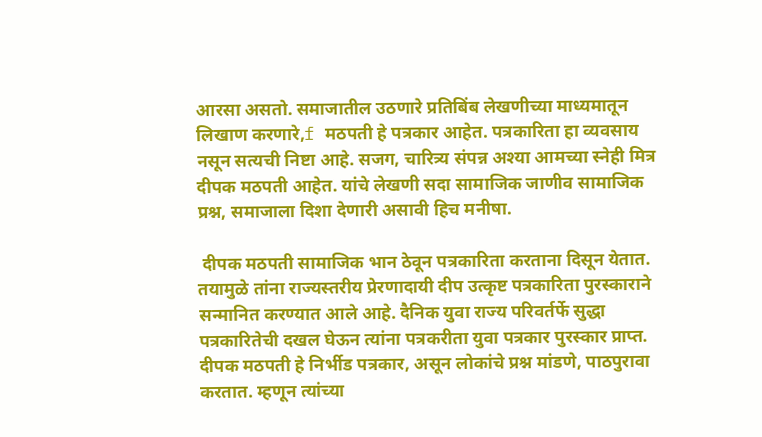आरसा असतो. समाजातील उठणारे प्रतिबिंब लेखणीच्या माध्यमातून लिखाण करणारे,f मठपती हे पत्रकार आहेत. पत्रकारिता हा व्यवसाय नसून सत्यची निष्टा आहे. सजग, चारित्र्य संपन्न अश्या आमच्या स्नेही मित्र दीपक मठपती आहेत. यांचे लेखणी सदा सामाजिक जाणीव सामाजिक प्रश्न, समाजाला दिशा देणारी असावी हिच मनीषा.

 दीपक मठपती सामाजिक भान ठेवून पत्रकारिता करताना दिसून येतात. तयामुळे तांना राज्यस्तरीय प्रेरणादायी दीप उत्कृष्ट पत्रकारिता पुरस्काराने सन्मानित करण्यात आले आहे. दैनिक युवा राज्य परिवर्तर्फे सुद्धा पत्रकारितेची दखल घेऊन त्यांना पत्रकरीता युवा पत्रकार पुरस्कार प्राप्त. दीपक मठपती हे निर्भीड पत्रकार, असून लोकांचे प्रश्न मांडणे, पाठपुरावा करतात. म्हणून त्यांच्या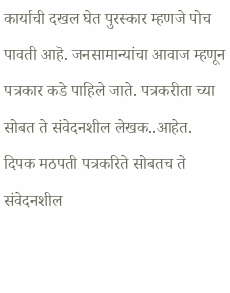कार्याची दखल घेत पुरस्कार म्हणजे पोच पावती आहॆ. जनसामान्यांचा आवाज म्हणून पत्रकार कडे पाहिले जाते. पत्रकरीता च्या सोबत ते संवेदनशील लेखक..आहेत. दिपक मठपती पत्रकरिते सोबतच ते संवेदनशील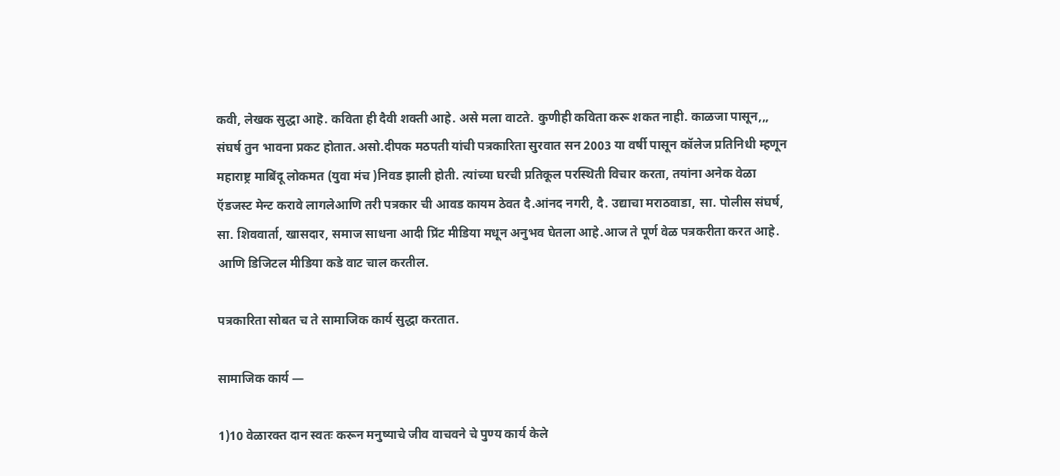कवी, लेखक सुद्धा आहॆ. कविता ही दैवी शक्ती आहे. असे मला वाटते. कुणीही कविता करू शकत नाही. काळजा पासून,,, संघर्ष तुन भावना प्रकट होतात.असो.दीपक मठपती यांची पत्रकारिता सुरवात सन 2003 या वर्षी पासून कॉलेज प्रतिनिधी म्हणून महाराष्ट्र माबिंदू लोकमत (युवा मंच )निवड झाली होती. त्यांच्या घरची प्रतिकूल परस्थिती विचार करता, तयांना अनेक वेळा ऍडजस्ट मेन्ट करावे लागलेआणि तरी पत्रकार ची आवड कायम ठेवत दै.आंनद नगरी, दै. उद्याचा मराठवाडा, सा. पोलीस संघर्ष, सा. शिववार्ता, खासदार, समाज साधना आदी प्रिंट मीडिया मधून अनुभव घेतला आहे.आज ते पूर्ण वेळ पत्रकरीता करत आहे. आणि डिजिटल मीडिया कडे वाट चाल करतील.

पत्रकारिता सोबत च ते सामाजिक कार्य सुद्धा करतात.

सामाजिक कार्य —

1)10 वेळारक्त दान स्वतः करून मनुष्याचे जीव वाचवने चे पुण्य कार्य केले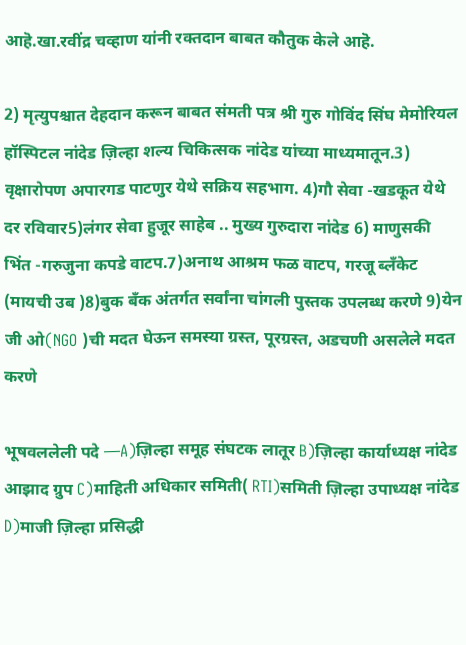आहॆ.खा.रवींद्र चव्हाण यांनी रक्तदान बाबत कौतुक केले आहॆ.

2) मृत्युपश्चात देहदान करून बाबत संमती पत्र श्री गुरु गोविंद सिंघ मेमोरियल हॉस्पिटल नांदेड ज़िल्हा शल्य चिकित्सक नांदेड यांच्या माध्यमातून.3) वृक्षारोपण अपारगड पाटणुर येथे सक्रिय सहभाग. 4)गौ सेवा -खडकूत येथे दर रविवार5)लंगर सेवा हुजूर साहेब .. मुख्य गुरुदारा नांदेड 6) माणुसकी भिंत -गरुजुना कपडे वाटप.7)अनाथ आश्रम फळ वाटप, गरजू ब्लॅंकेट (मायची उब )8)बुक बँक अंतर्गत सर्वांना चांगली पुस्तक उपलब्ध करणे 9)येन जी ओ(NGO )ची मदत घेऊन समस्या ग्रस्त, पूरग्रस्त, अडचणी असलेले मदत करणे

भूषवललेली पदे —A)ज़िल्हा समूह संघटक लातूर B)ज़िल्हा कार्याध्यक्ष नांदेड आझाद ग्रुप C)माहिती अधिकार समिती( RTI)समिती ज़िल्हा उपाध्यक्ष नांदेड D)माजी ज़िल्हा प्रसिद्धी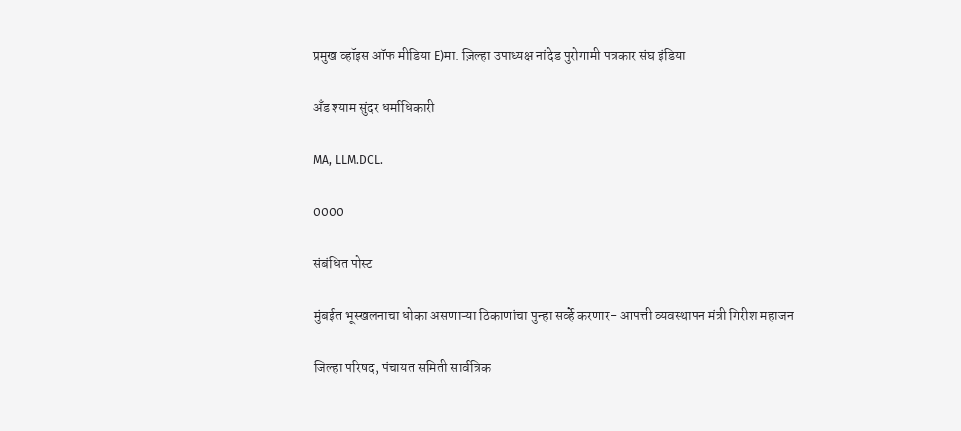प्रमुख व्हॉइस ऑफ मीडिया E)मा. ज़िल्हा उपाध्यक्ष नांदेड पुरोगामी पत्रकार संघ इंडिया

अँड श्याम सुंदर धर्माधिकारी

MA, LLM.DCL.

0000

संबंधित पोस्ट

मुंबईत भूस्खलनाचा धोका असणाऱ्या ठिकाणांचा पुन्हा सर्व्हे करणार- आपत्ती व्यवस्थापन मंत्री गिरीश महाजन

जिल्हा परिषद, पंचायत समिती सार्वत्रिक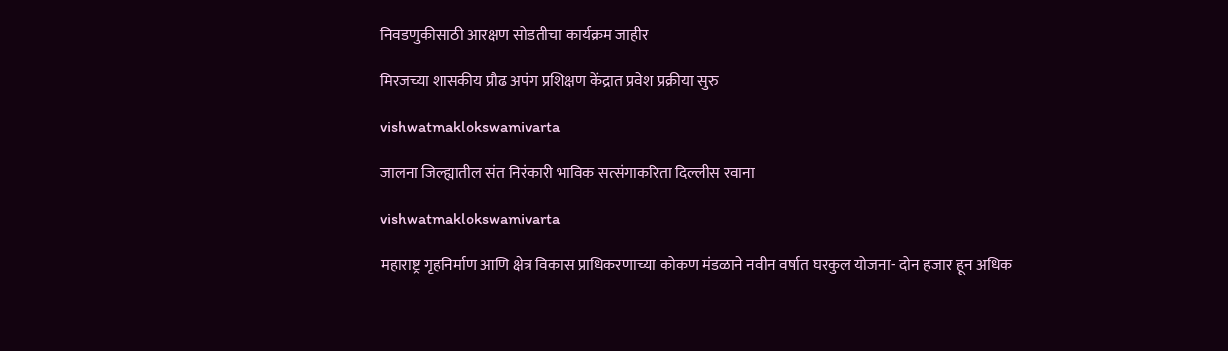निवडणुकीसाठी आरक्षण सोडतीचा कार्यक्रम जाहीर

मिरजच्या शासकीय प्रौढ अपंग प्रशिक्षण केंद्रात प्रवेश प्रक्रीया सुरु

vishwatmaklokswamivarta

जालना जिल्ह्यातील संत निरंकारी भाविक सत्संगाकरिता दिल्लीस रवाना

vishwatmaklokswamivarta

महाराष्ट्र गृहनिर्माण आणि क्षेत्र विकास प्राधिकरणाच्या कोकण मंडळाने नवीन वर्षात घरकुल योजना- दोन हजार हून अधिक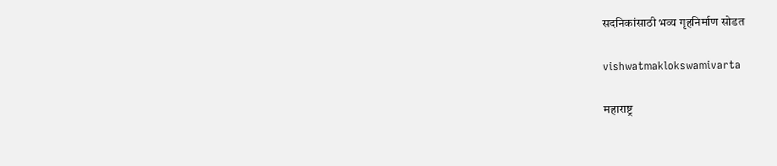सदनिकांसाठी भव्य गृहनिर्माण सोडत

vishwatmaklokswamivarta

महाराष्ट्र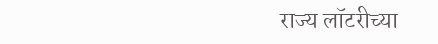राज्य लॉटरीच्या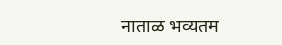नाताळ भव्यतम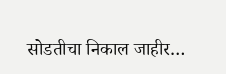सोडतीचा निकाल जाहीर…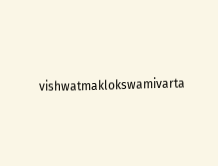vishwatmaklokswamivarta